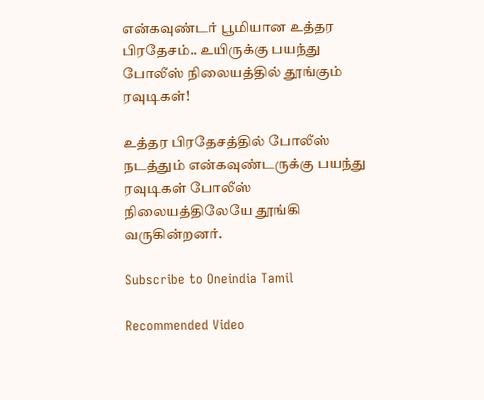என்கவுண்டர் பூமியான உத்தர பிரதேசம்.. உயிருக்கு பயந்து போலீஸ் நிலையத்தில் தூங்கும் ரவுடிகள்!

உத்தர பிரதேசத்தில் போலீஸ் நடத்தும் என்கவுண்டருக்கு பயந்து ரவுடிகள் போலீஸ் நிலையத்திலேயே தூங்கி வருகின்றனர்.

Subscribe to Oneindia Tamil

Recommended Video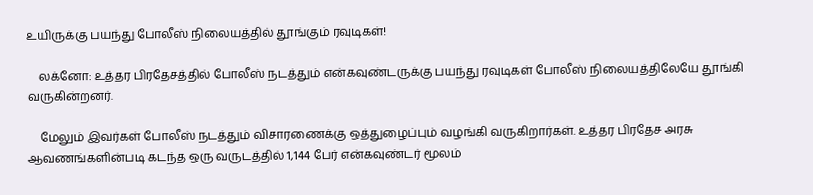உயிருக்கு பயந்து போலீஸ் நிலையத்தில் தூங்கும் ரவுடிகள்!

    லக்னோ: உத்தர பிரதேசத்தில் போலீஸ் நடத்தும் என்கவுண்டருக்கு பயந்து ரவுடிகள் போலீஸ் நிலையத்திலேயே தூங்கி வருகின்றனர்.

    மேலும் இவர்கள் போலீஸ் நடத்தும் விசாரணைக்கு ஒத்துழைப்பும் வழங்கி வருகிறார்கள். உத்தர பிரதேச அரசு ஆவணங்களின்படி கடந்த ஒரு வருடத்தில் 1,144 பேர் என்கவுண்டர் மூலம்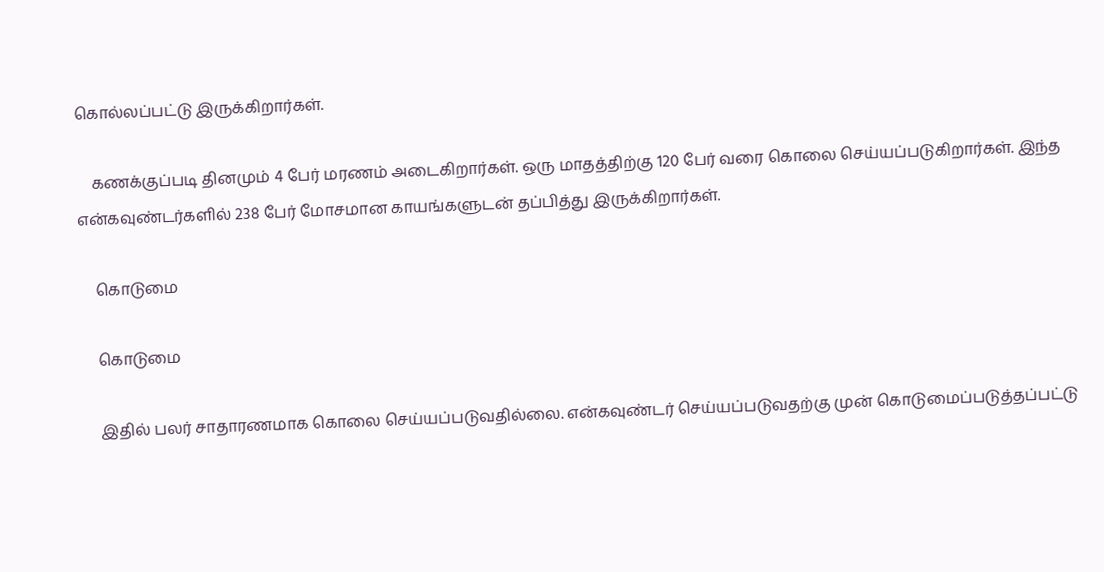கொல்லப்பட்டு இருக்கிறார்கள்.

    கணக்குப்படி தினமும் 4 பேர் மரணம் அடைகிறார்கள். ஒரு மாதத்திற்கு 120 பேர் வரை கொலை செய்யப்படுகிறார்கள். இந்த என்கவுண்டர்களில் 238 பேர் மோசமான காயங்களுடன் தப்பித்து இருக்கிறார்கள்.

    கொடுமை

    கொடுமை

    இதில் பலர் சாதாரணமாக கொலை செய்யப்படுவதில்லை. என்கவுண்டர் செய்யப்படுவதற்கு முன் கொடுமைப்படுத்தப்பட்டு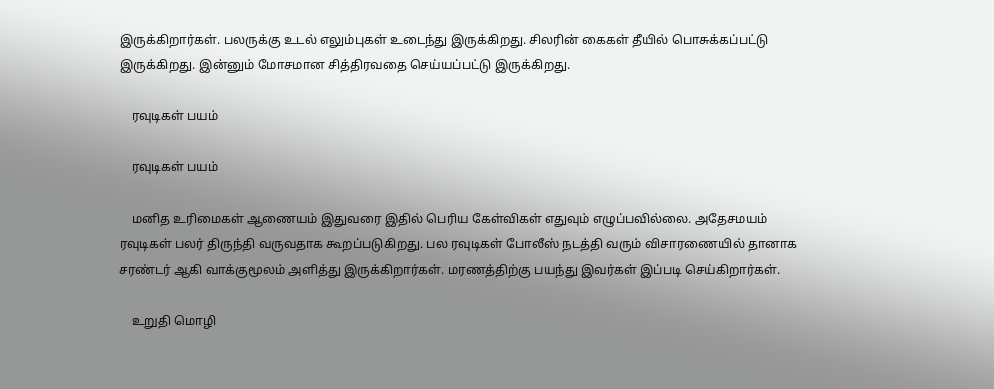இருக்கிறார்கள். பலருக்கு உடல் எலும்புகள் உடைந்து இருக்கிறது. சிலரின் கைகள் தீயில் பொசுக்கப்பட்டு இருக்கிறது. இன்னும் மோசமான சித்திரவதை செய்யப்பட்டு இருக்கிறது.

    ரவுடிகள் பயம்

    ரவுடிகள் பயம்

    மனித உரிமைகள் ஆணையம் இதுவரை இதில் பெரிய கேள்விகள் எதுவும் எழுப்பவில்லை. அதேசமயம் ரவுடிகள் பலர் திருந்தி வருவதாக கூறப்படுகிறது. பல ரவுடிகள் போலீஸ் நடத்தி வரும் விசாரணையில் தானாக சரண்டர் ஆகி வாக்குமூலம் அளித்து இருக்கிறார்கள். மரணத்திற்கு பயந்து இவர்கள் இப்படி செய்கிறார்கள்.

    உறுதி மொழி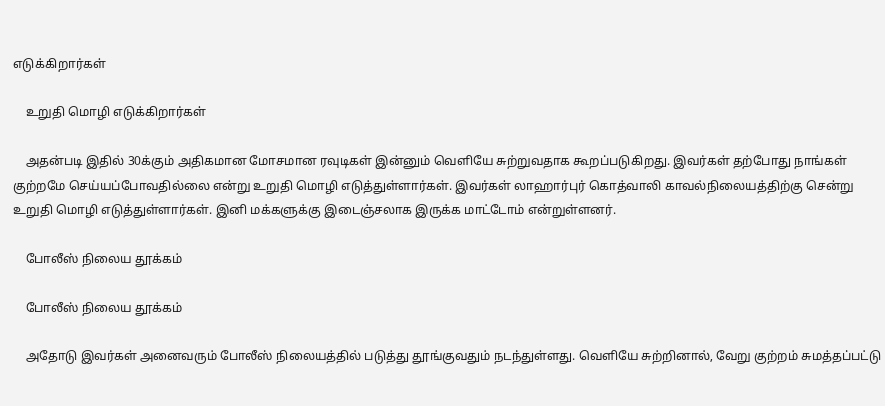எடுக்கிறார்கள்

    உறுதி மொழி எடுக்கிறார்கள்

    அதன்படி இதில் 30க்கும் அதிகமான மோசமான ரவுடிகள் இன்னும் வெளியே சுற்றுவதாக கூறப்படுகிறது. இவர்கள் தற்போது நாங்கள் குற்றமே செய்யப்போவதில்லை என்று உறுதி மொழி எடுத்துள்ளார்கள். இவர்கள் லாஹார்புர் கொத்வாலி காவல்நிலையத்திற்கு சென்று உறுதி மொழி எடுத்துள்ளார்கள். இனி மக்களுக்கு இடைஞ்சலாக இருக்க மாட்டோம் என்றுள்ளனர்.

    போலீஸ் நிலைய தூக்கம்

    போலீஸ் நிலைய தூக்கம்

    அதோடு இவர்கள் அனைவரும் போலீஸ் நிலையத்தில் படுத்து தூங்குவதும் நடந்துள்ளது. வெளியே சுற்றினால், வேறு குற்றம் சுமத்தப்பட்டு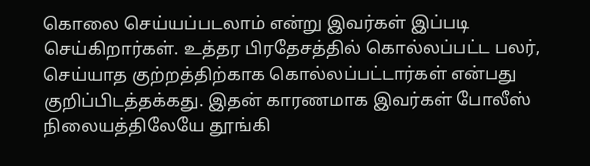கொலை செய்யப்படலாம் என்று இவர்கள் இப்படி செய்கிறார்கள். உத்தர பிரதேசத்தில் கொல்லப்பட்ட பலர், செய்யாத குற்றத்திற்காக கொல்லப்பட்டார்கள் என்பது குறிப்பிடத்தக்கது. இதன் காரணமாக இவர்கள் போலீஸ் நிலையத்திலேயே தூங்கி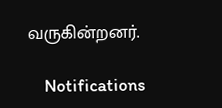வருகின்றனர்.

    Notifications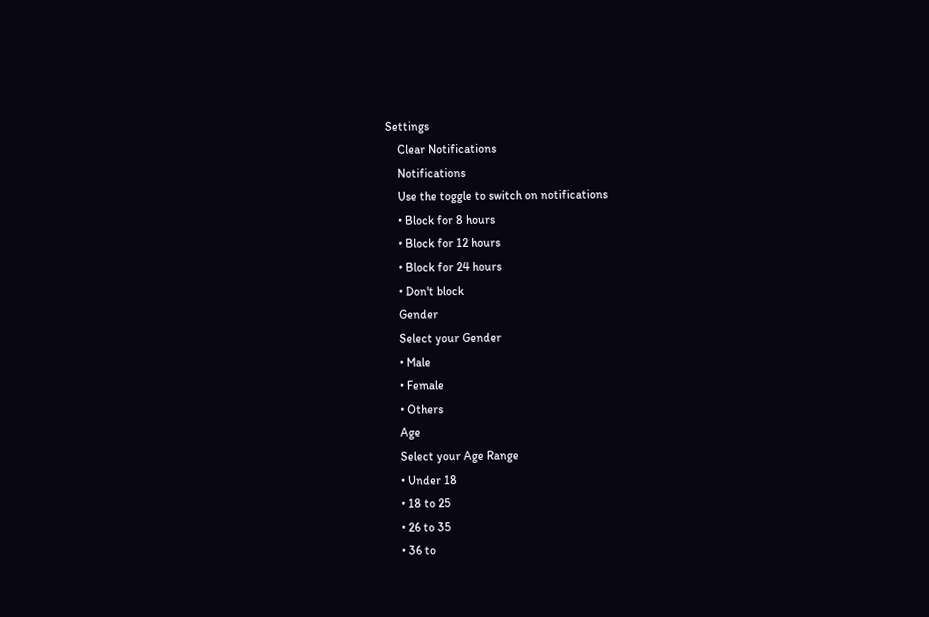Settings
    Clear Notifications
    Notifications
    Use the toggle to switch on notifications
    • Block for 8 hours
    • Block for 12 hours
    • Block for 24 hours
    • Don't block
    Gender
    Select your Gender
    • Male
    • Female
    • Others
    Age
    Select your Age Range
    • Under 18
    • 18 to 25
    • 26 to 35
    • 36 to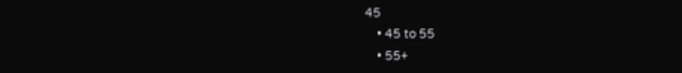45
    • 45 to 55
    • 55+